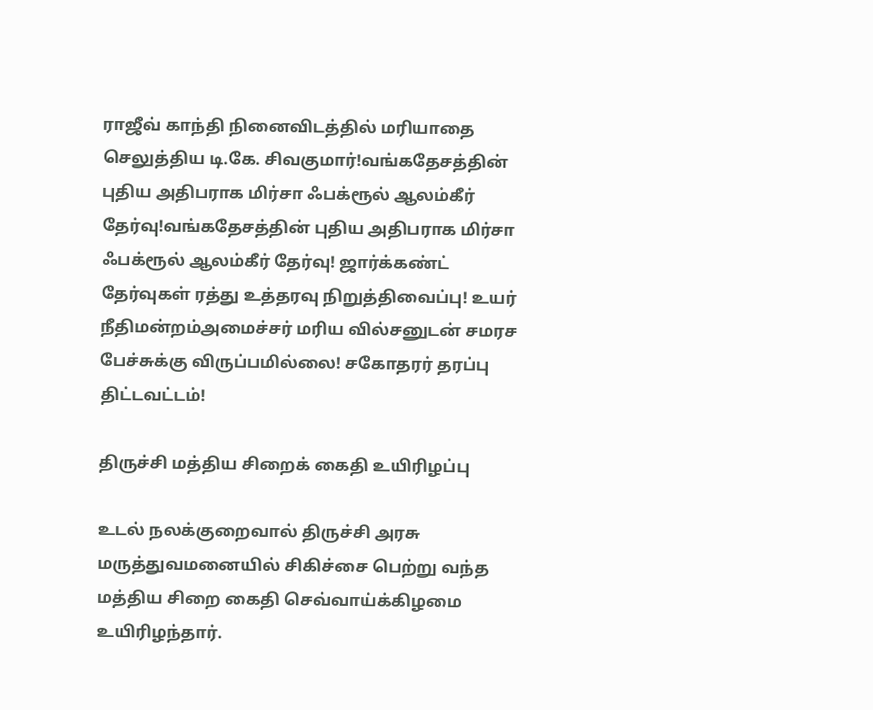ராஜீவ் காந்தி நினைவிடத்தில் மரியாதை செலுத்திய டி.கே. சிவகுமார்!வங்கதேசத்தின் புதிய அதிபராக மிர்சா ஃபக்ரூல் ஆலம்கீர் தேர்வு!வங்கதேசத்தின் புதிய அதிபராக மிர்சா ஃபக்ரூல் ஆலம்கீர் தேர்வு! ஜார்க்கண்ட் தேர்வுகள் ரத்து உத்தரவு நிறுத்திவைப்பு! உயர் நீதிமன்றம்அமைச்சர் மரிய வில்சனுடன் சமரச பேச்சுக்கு விருப்பமில்லை! சகோதரர் தரப்பு திட்டவட்டம்!

திருச்சி மத்திய சிறைக் கைதி உயிரிழப்பு

உடல் நலக்குறைவால் திருச்சி அரசு மருத்துவமனையில் சிகிச்சை பெற்று வந்த மத்திய சிறை கைதி செவ்வாய்க்கிழமை உயிரிழந்தார்.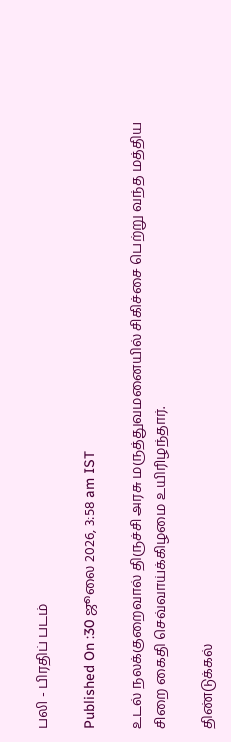பலி - பிரதிப் படம்

Published On :30 ஜூலை 2026, 3:58 am IST

உடல் நலக்குறைவால் திருச்சி அரசு மருத்துவமனையில் சிகிச்சை பெற்று வந்த மத்திய சிறை கைதி செவ்வாய்க்கிழமை உயிரிழந்தார்.

திண்டுக்கல்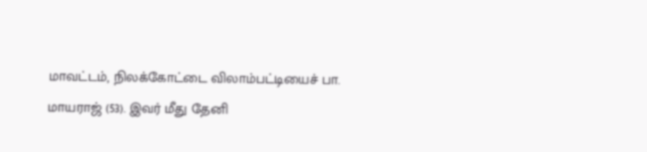மாவட்டம், நிலக்கோட்டை விலாம்பட்டியைச் பா. மாயராஜ் (53). இவர் மீது தேனி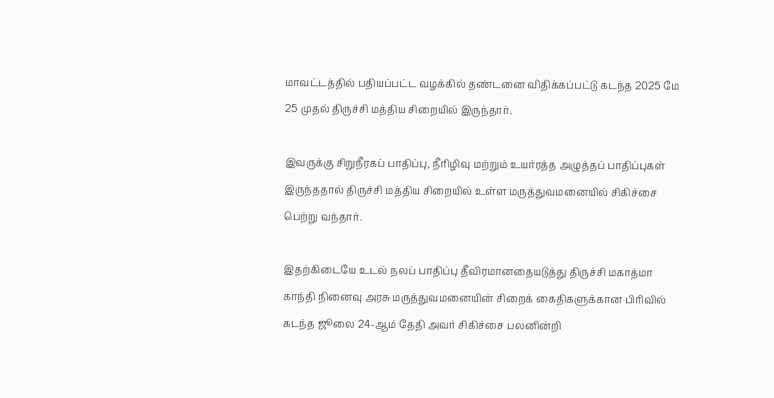மாவட்டத்தில் பதியப்பட்ட வழக்கில் தண்டனை விதிக்கப்பட்டு கடந்த 2025 மே 25 முதல் திருச்சி மத்திய சிறையில் இருந்தார்.

இவருக்கு சிறுநீரகப் பாதிப்பு, நீரிழிவு மற்றும் உயர்ரத்த அழுத்தப் பாதிப்புகள் இருந்ததால் திருச்சி மத்திய சிறையில் உள்ள மருத்துவமனையில் சிகிச்சை பெற்று வந்தார்.

இதற்கிடையே உடல் நலப் பாதிப்பு தீவிரமானதையடுத்து திருச்சி மகாத்மா காந்தி நினைவு அரசு மருத்துவமனையின் சிறைக் கைதிகளுக்கான பிரிவில் கடந்த ஜூலை 24-ஆம் தேதி அவர் சிகிச்சை பலனின்றி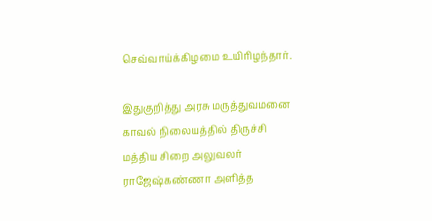செவ்வாய்க்கிழமை உயிரிழந்தார்.

இதுகுறித்து அரசு மருத்துவமனை காவல் நிலையத்தில் திருச்சி மத்திய சிறை அலுவலர் ராஜேஷ்கண்ணா அளித்த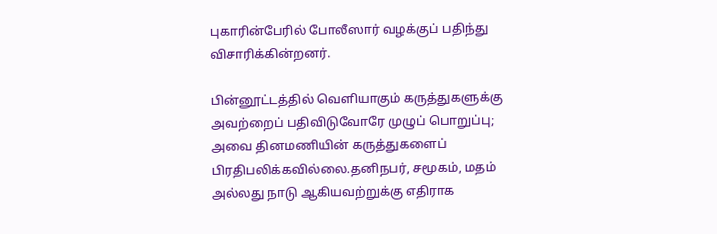புகாரின்பேரில் போலீஸார் வழக்குப் பதிந்து விசாரிக்கின்றனர்.

பின்னூட்டத்தில் வெளியாகும் கருத்துகளுக்கு அவற்றைப் பதிவிடுவோரே முழுப் பொறுப்பு; அவை தினமணியின் கருத்துகளைப் பிரதிபலிக்கவில்லை.தனிநபர், சமூகம், மதம் அல்லது நாடு ஆகியவற்றுக்கு எதிராக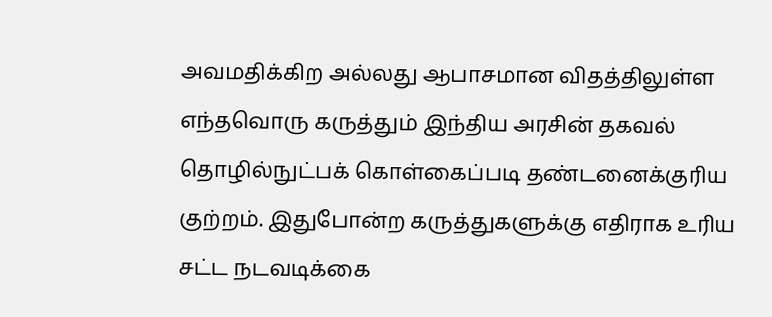அவமதிக்கிற அல்லது ஆபாசமான விதத்திலுள்ள எந்தவொரு கருத்தும் இந்திய அரசின் தகவல் தொழில்நுட்பக் கொள்கைப்படி தண்டனைக்குரிய குற்றம். இதுபோன்ற கருத்துகளுக்கு எதிராக உரிய சட்ட நடவடிக்கை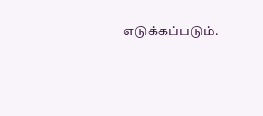எடுக்கப்படும்.